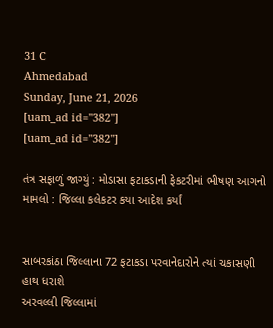31 C
Ahmedabad
Sunday, June 21, 2026
[uam_ad id="382"]
[uam_ad id="382"]

તંત્ર સફાળું જાગ્યું : મોડાસા ફટાકડાની ફેકટરીમાં ભીષણ આગનો મામલો : જિલ્લા કલેકટર કયા આદેશ કર્યાં


સાબરકાંઠા જિલ્લાના 72 ફટાકડા પરવાનેદારોને ત્યાં ચકાસણી હાથ ધરાશે
અરવલ્લી જિલ્લામાં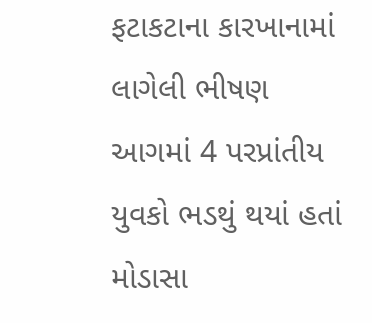ફટાકટાના કારખાનામાં લાગેલી ભીષણ આગમાં 4 પરપ્રાંતીય યુવકો ભડથું થયાં હતાં
મોડાસા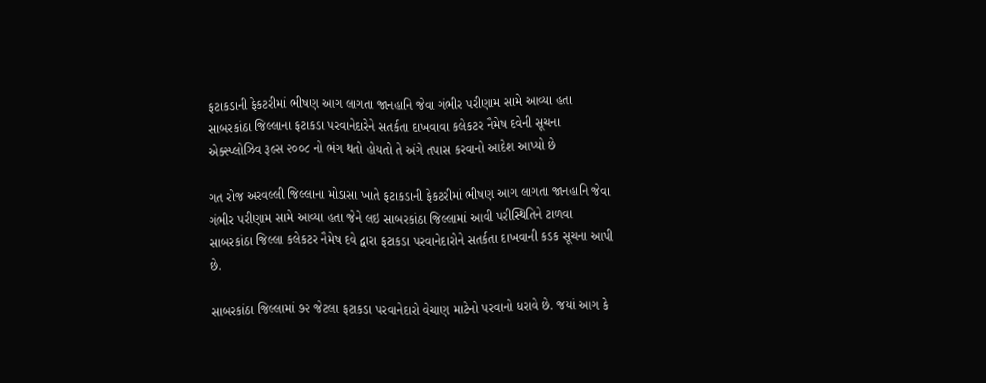ફટાકડાની ફેકટરીમાં ભીષણ આગ લાગતા જાનહાનિ જેવા ગંભીર પરીણામ સામે આવ્યા હતા
સાબરકાંઠા જિલ્લાના ફટાકડા પરવાનેદારેને સતર્કતા દાખવાવા કલેકટર નૈમેષ દવેની સૂચના
એક્સ્પ્લોઝિવ રૂલ્સ ૨૦૦૮ નો ભંગ થતો હોયતો તે અંગે તપાસ કરવાનો આદેશ આપ્યો છે

ગત રોજ અરવલ્લી જિલ્લાના મોડાસા ખાતે ફટાકડાની ફેકટરીમાં ભીષણ આગ લાગતા જાનહાનિ જેવા ગંભીર પરીણામ સામે આવ્યા હતા જેને લઇ સાબરકાંઠા જિલ્લામાં આવી પરીસ્થિતિને ટાળવા સાબરકાંઠા જિલ્લા કલેકટર નૈમેષ દવે દ્વારા ફટાકડા પરવાનેદારોને સતર્કતા દાખવાની કડક સૂચના આપી છે.

સાબરકાંઠા જિલ્લામાં ૭૨ જેટલા ફટાકડા પરવાનેદારો વેચાણ માટેનો પરવાનો ધરાવે છે. જયાં આગ કે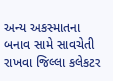અન્ય અકસ્માતના બનાવ સામે સાવચેતી રાખવા જિલ્લા કલેકટર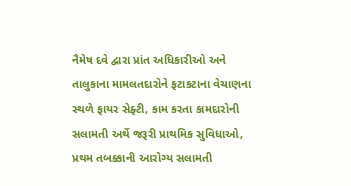નૈમેષ દવે દ્વારા પ્રાંત અધિકારીઓ અને તાલુકાના મામલતદારોને ફટાકટાના વેચાણના સ્થળે ફાયર સેફ્ટી, કામ કરતા કામદારોની સલામતી અર્થે જરૂરી પ્રાથમિક સુવિધાઓ, પ્રથમ તબક્કાની આરોગ્ય સલામતી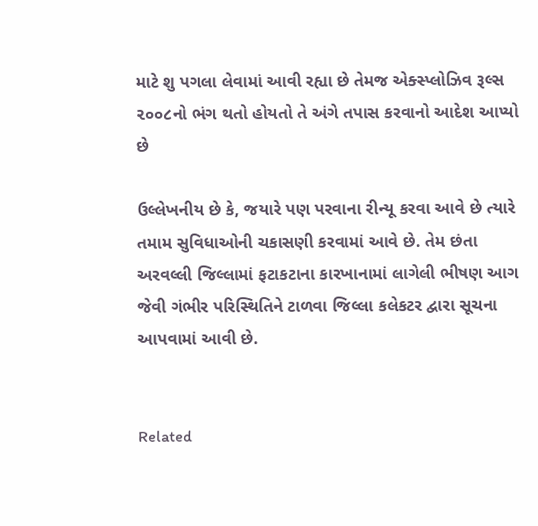માટે શુ પગલા લેવામાં આવી રહ્યા છે તેમજ એક્સ્પ્લોઝિવ રૂલ્સ ૨૦૦૮નો ભંગ થતો હોયતો તે અંગે તપાસ કરવાનો આદેશ આપ્યો છે

ઉલ્લેખનીય છે કે, જયારે પણ પરવાના રીન્યૂ કરવા આવે છે ત્યારે તમામ સુવિધાઓની ચકાસણી કરવામાં આવે છે. તેમ છંતા અરવલ્લી જિલ્લામાં ફટાકટાના કારખાનામાં લાગેલી ભીષણ આગ જેવી ગંભીર પરિસ્થિતિને ટાળવા જિલ્લા કલેકટર દ્વારા સૂચના આપવામાં આવી છે.


Related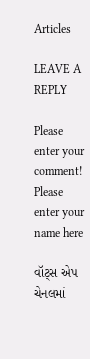Articles

LEAVE A REPLY

Please enter your comment!
Please enter your name here

વૉટ્સ એપ ચેનલમાં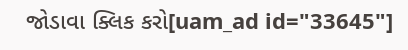જોડાવા ક્લિક કરો[uam_ad id="33645"]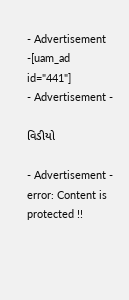- Advertisement -[uam_ad id="441"]
- Advertisement -

વિડીયો

- Advertisement -
error: Content is protected !!